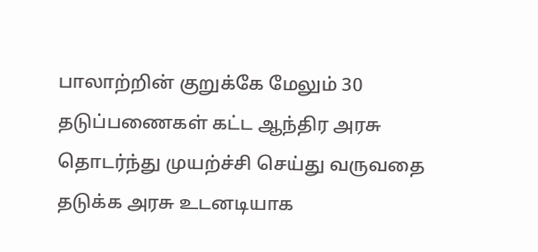பாலாற்றின் குறுக்கே மேலும் 30 தடுப்பணைகள் கட்ட ஆந்திர அரசு தொடர்ந்து முயற்ச்சி செய்து வருவதை தடுக்க அரசு உடனடியாக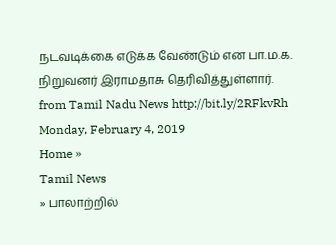நடவடிக்கை எடுக்க வேண்டும் என பா.ம.க. நிறுவனர் இராமதாசு தெரிவித்துள்ளார்.
from Tamil Nadu News http://bit.ly/2RFkvRh
Monday, February 4, 2019
Home »
Tamil News
» பாலாற்றில்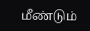மீண்டும்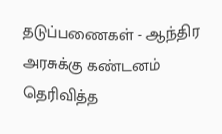தடுப்பணைகள் - ஆந்திர அரசுக்கு கண்டனம் தெரிவித்த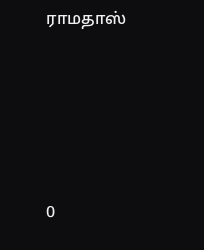ராமதாஸ்







0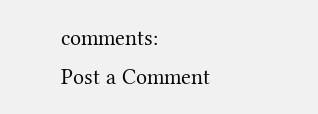comments:
Post a Comment